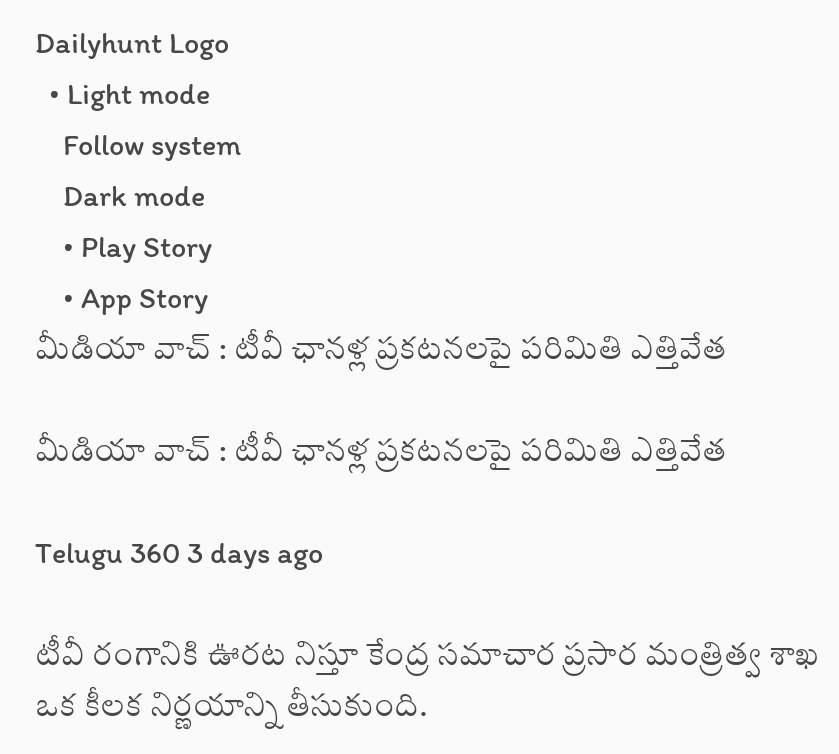Dailyhunt Logo
  • Light mode
    Follow system
    Dark mode
    • Play Story
    • App Story
మీడియా వాచ్ : టీవీ ఛానళ్ల ప్రకటనలపై పరిమితి ఎత్తివేత

మీడియా వాచ్ : టీవీ ఛానళ్ల ప్రకటనలపై పరిమితి ఎత్తివేత

Telugu 360 3 days ago

టీవీ రంగానికి ఊరట నిస్తూ కేంద్ర సమాచార ప్రసార మంత్రిత్వ శాఖ ఒక కీలక నిర్ణయాన్ని తీసుకుంది.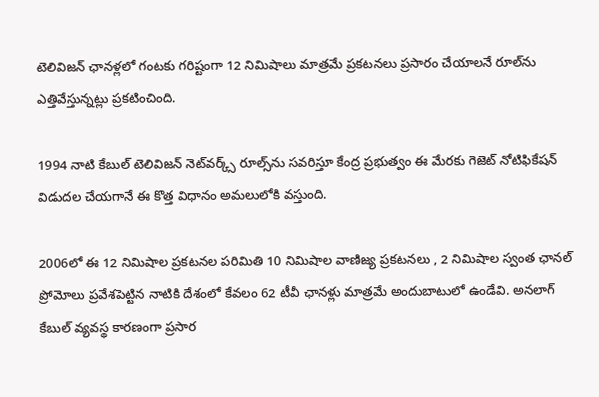టెలివిజన్ ఛానళ్లలో గంటకు గరిష్టంగా 12 నిమిషాలు మాత్రమే ప్రకటనలు ప్రసారం చేయాలనే రూల్‌ను ఎత్తివేస్తున్నట్లు ప్రకటించింది.

1994 నాటి కేబుల్ టెలివిజన్ నెట్‌వర్క్స్ రూల్స్‌ను సవరిస్తూ కేంద్ర ప్రభుత్వం ఈ మేరకు గెజెట్ నోటిఫికేషన్ విడుదల చేయగానే ఈ కొత్త విధానం అమలులోకి వస్తుంది.

2006లో ఈ 12 నిమిషాల ప్రకటనల పరిమితి 10 నిమిషాల వాణిజ్య ప్రకటనలు , 2 నిమిషాల స్వంత ఛానల్ ప్రోమోలు ప్రవేశపెట్టిన నాటికి దేశంలో కేవలం 62 టీవీ ఛానళ్లు మాత్రమే అందుబాటులో ఉండేవి. అనలాగ్ కేబుల్ వ్యవస్థ కారణంగా ప్రసార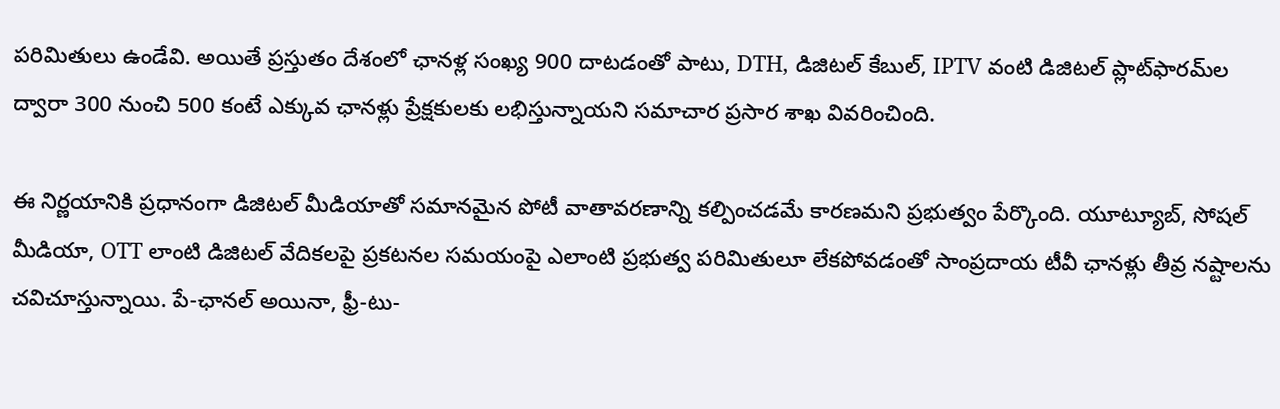పరిమితులు ఉండేవి. అయితే ప్రస్తుతం దేశంలో ఛానళ్ల సంఖ్య 900 దాటడంతో పాటు, DTH, డిజిటల్ కేబుల్, IPTV వంటి డిజిటల్ ప్లాట్‌ఫారమ్‌ల ద్వారా 300 నుంచి 500 కంటే ఎక్కువ ఛానళ్లు ప్రేక్షకులకు లభిస్తున్నాయని సమాచార ప్రసార శాఖ వివరించింది.

ఈ నిర్ణయానికి ప్రధానంగా డిజిటల్ మీడియాతో సమానమైన పోటీ వాతావరణాన్ని కల్పించడమే కారణమని ప్రభుత్వం పేర్కొంది. యూట్యూబ్, సోషల్ మీడియా, OTT లాంటి డిజిటల్ వేదికలపై ప్రకటనల సమయంపై ఎలాంటి ప్రభుత్వ పరిమితులూ లేకపోవడంతో సాంప్రదాయ టీవీ ఛానళ్లు తీవ్ర నష్టాలను చవిచూస్తున్నాయి. పే-ఛానల్ అయినా, ఫ్రీ-టు-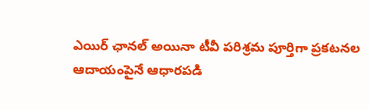ఎయిర్ ఛానల్ అయినా టీవీ పరిశ్రమ పూర్తిగా ప్రకటనల ఆదాయంపైనే ఆధారపడి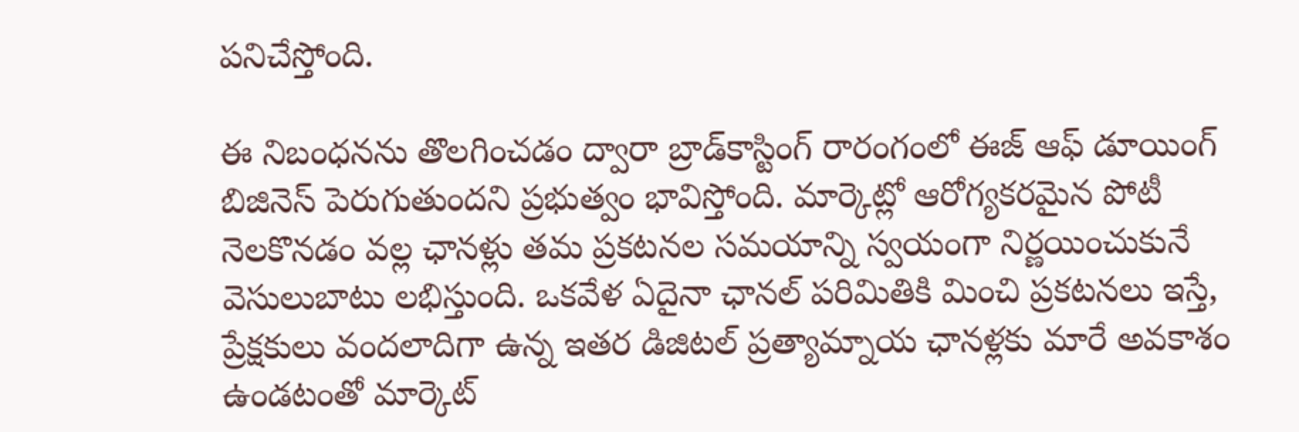పనిచేస్తోంది.

ఈ నిబంధనను తొలగించడం ద్వారా బ్రాడ్‌కాస్టింగ్ రారంగంలో ఈజ్ ఆఫ్ డూయింగ్ బిజినెస్ పెరుగుతుందని ప్రభుత్వం భావిస్తోంది. మార్కెట్లో ఆరోగ్యకరమైన పోటీ నెలకొనడం వల్ల ఛానళ్లు తమ ప్రకటనల సమయాన్ని స్వయంగా నిర్ణయించుకునే వెసులుబాటు లభిస్తుంది. ఒకవేళ ఏదైనా ఛానల్ పరిమితికి మించి ప్రకటనలు ఇస్తే, ప్రేక్షకులు వందలాదిగా ఉన్న ఇతర డిజిటల్ ప్రత్యామ్నాయ ఛానళ్లకు మారే అవకాశం ఉండటంతో మార్కెట్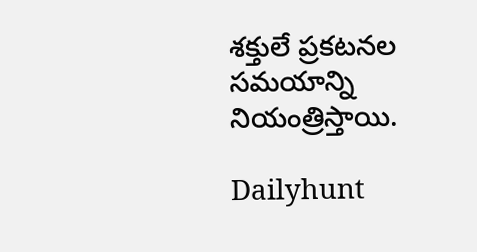శక్తులే ప్రకటనల సమయాన్ని నియంత్రిస్తాయి.

Dailyhunt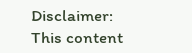Disclaimer: This content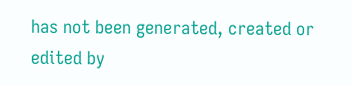has not been generated, created or edited by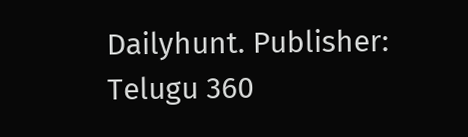Dailyhunt. Publisher: Telugu 360